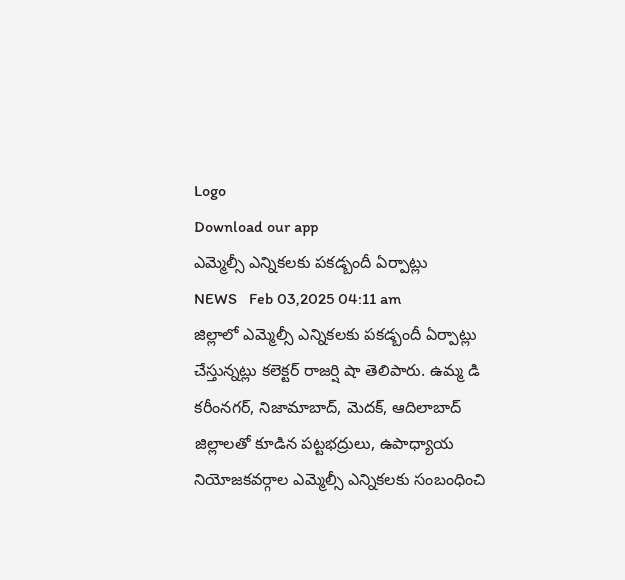Logo
Download our app
ఎమ్మెల్సీ ఎన్నికలకు పకడ్బందీ ఏర్పాట్లు
NEWS   Feb 03,2025 04:11 am
జిల్లాలో ఎమ్మెల్సీ ఎన్నికలకు పకడ్బందీ ఏర్పాట్లు చేస్తున్నట్లు కలెక్టర్‌ రాజర్షి షా తెలిపారు. ఉమ్మ డి కరీంనగర్‌, నిజామాబాద్‌, మెదక్‌, ఆదిలాబాద్‌ జిల్లాలతో కూడిన పట్టభద్రులు, ఉపాధ్యాయ నియోజకవర్గాల ఎమ్మెల్సీ ఎన్నికలకు సంబంధించి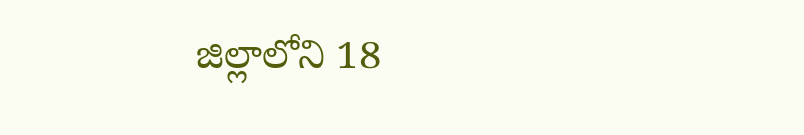జిల్లాలోని 18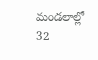మండలాల్లో 32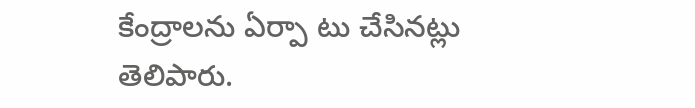కేంద్రాలను ఏర్పా టు చేసినట్లు తెలిపారు.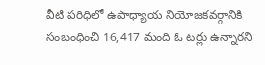వీటి పరిధిలో ఉపాధ్యాయ నియోజకవర్గానికి సంబంధించి 16,417 మంది ఓ టర్లు ఉన్నారని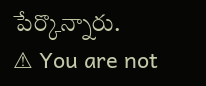పేర్కొన్నారు.
⚠ You are not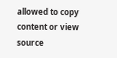allowed to copy content or view source